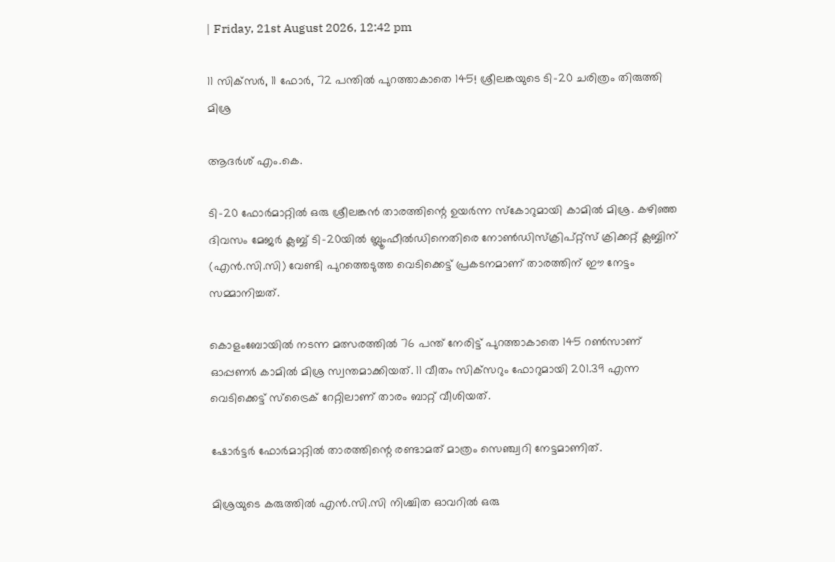| Friday, 21st August 2026, 12:42 pm

11 സിക്‌സര്‍, 11 ഫോര്‍, 72 പന്തില്‍ പുറത്താകാതെ 145! ശ്രീലങ്കയുടെ ടി-20 ചരിത്രം തിരുത്തി മിശ്ര

ആദർശ് എം.കെ.

ടി-20 ഫോര്‍മാറ്റില്‍ ഒരു ശ്രീലങ്കന്‍ താരത്തിന്റെ ഉയര്‍ന്ന സ്‌കോറുമായി കാമില്‍ മിശ്ര. കഴിഞ്ഞ ദിവസം മേജര്‍ ക്ലബ്ബ് ടി-20യില്‍ ബ്ലൂംഫീല്‍ഡിനെതിരെ നോണ്‍ഡിസ്‌ക്രിപ്റ്റ്‌സ് ക്രിക്കറ്റ് ക്ലബ്ബിന് (എന്‍.സി.സി) വേണ്ടി പുറത്തെടുത്ത വെടിക്കെട്ട് പ്രകടനമാണ് താരത്തിന് ഈ നേട്ടം സമ്മാനിച്ചത്.

കൊളംബോയില്‍ നടന്ന മത്സരത്തില്‍ 76 പന്ത് നേരിട്ട് പുറത്താകാതെ 145 റണ്‍സാണ് ഓപ്പണര്‍ കാമില്‍ മിശ്ര സ്വന്തമാക്കിയത്. 11 വീതം സിക്‌സറും ഫോറുമായി 201.39 എന്ന വെടിക്കെട്ട് സ്‌ട്രൈക് റേറ്റിലാണ് താരം ബാറ്റ് വീശിയത്.

ഷോര്‍ട്ടര്‍ ഫോര്‍മാറ്റില്‍ താരത്തിന്റെ രണ്ടാമത് മാത്രം സെഞ്ച്വറി നേട്ടമാണിത്.

മിശ്രയുടെ കരുത്തില്‍ എന്‍.സി.സി നിശ്ചിത ഓവറില്‍ ഒരു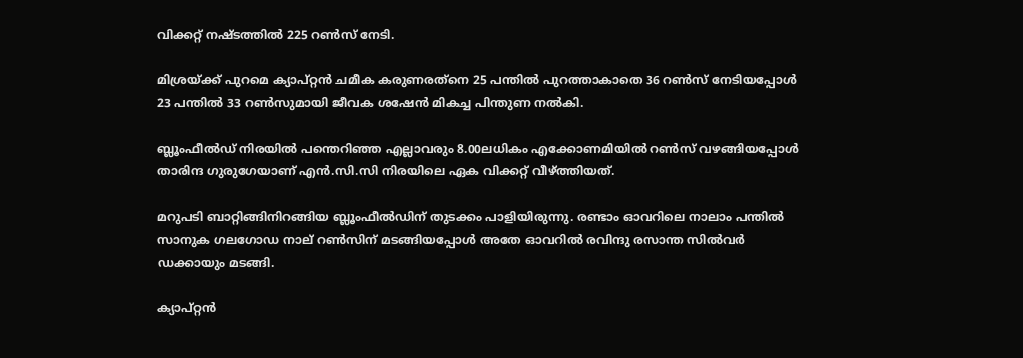വിക്കറ്റ് നഷ്ടത്തില്‍ 225 റണ്‍സ് നേടി.

മിശ്രയ്ക്ക് പുറമെ ക്യാപ്റ്റന്‍ ചമീക കരുണരത്‌നെ 25 പന്തില്‍ പുറത്താകാതെ 36 റണ്‍സ് നേടിയപ്പോള്‍ 23 പന്തില്‍ 33 റണ്‍സുമായി ജീവക ശഷേന്‍ മികച്ച പിന്തുണ നല്‍കി.

ബ്ലൂംഫീല്‍ഡ് നിരയില്‍ പന്തെറിഞ്ഞ എല്ലാവരും 8.00ലധികം എക്കോണമിയില്‍ റണ്‍സ് വഴങ്ങിയപ്പോള്‍ താരിന്ദ ഗുരുഗേയാണ് എന്‍.സി.സി നിരയിലെ ഏക വിക്കറ്റ് വീഴ്ത്തിയത്.

മറുപടി ബാറ്റിങ്ങിനിറങ്ങിയ ബ്ലൂംഫീല്‍ഡിന് തുടക്കം പാളിയിരുന്നു. രണ്ടാം ഓവറിലെ നാലാം പന്തില്‍ സാനുക ഗലഗോഡ നാല് റണ്‍സിന് മടങ്ങിയപ്പോള്‍ അതേ ഓവറില്‍ രവിന്ദു രസാന്ത സില്‍വര്‍ ഡക്കായും മടങ്ങി.

ക്യാപ്റ്റന്‍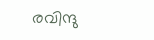രവിന്ദു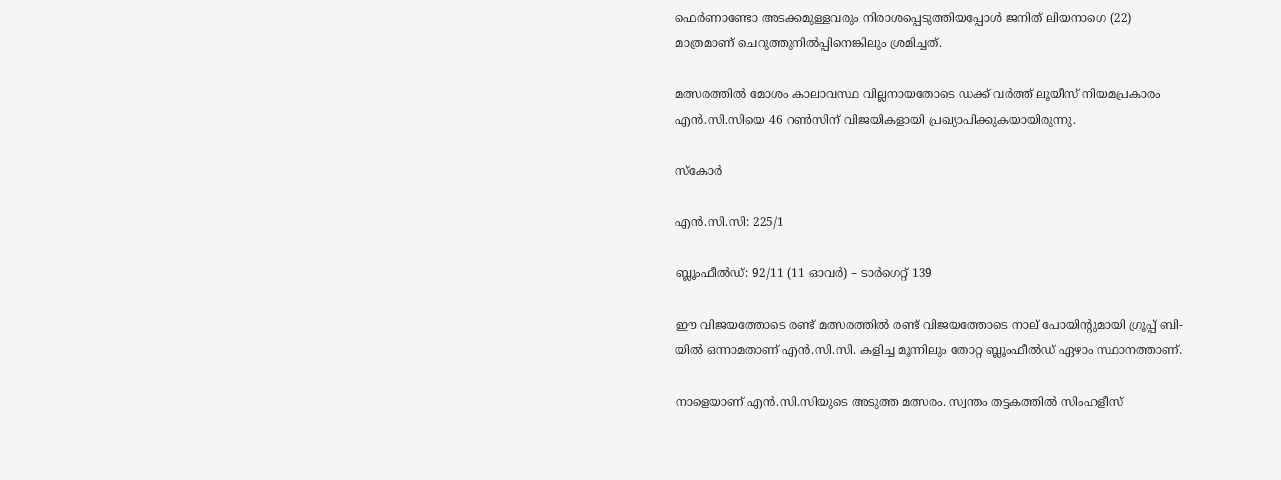ഫെര്‍ണാണ്ടോ അടക്കമുള്ളവരും നിരാശപ്പെടുത്തിയപ്പോള്‍ ജനിത് ലിയനാഗെ (22) മാത്രമാണ് ചെറുത്തുനില്‍പ്പിനെങ്കിലും ശ്രമിച്ചത്.

മത്സരത്തില്‍ മോശം കാലാവസ്ഥ വില്ലനായതോടെ ഡക്ക് വര്‍ത്ത് ലൂയീസ് നിയമപ്രകാരം എന്‍.സി.സിയെ 46 റണ്‍സിന് വിജയികളായി പ്രഖ്യാപിക്കുകയായിരുന്നു.

സ്‌കോര്‍

എന്‍.സി.സി: 225/1

ബ്ലൂംഫീല്‍ഡ്: 92/11 (11 ഓവര്‍) – ടാര്‍ഗെറ്റ് 139

ഈ വിജയത്തോടെ രണ്ട് മത്സരത്തില്‍ രണ്ട് വിജയത്തോടെ നാല് പോയിന്റുമായി ഗ്രൂപ്പ് ബി-യില്‍ ഒന്നാമതാണ് എന്‍.സി.സി. കളിച്ച മൂന്നിലും തോറ്റ ബ്ലൂംഫീല്‍ഡ് ഏഴാം സ്ഥാനത്താണ്.

നാളെയാണ് എന്‍.സി.സിയുടെ അടുത്ത മത്സരം. സ്വന്തം തട്ടകത്തില്‍ സിംഹളീസ്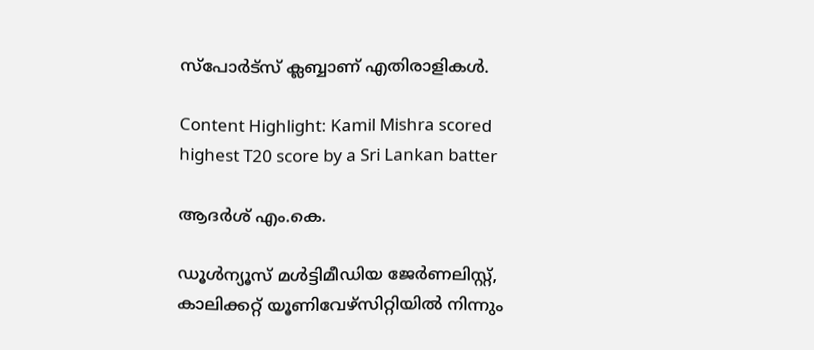സ്‌പോര്‍ട്‌സ് ക്ലബ്ബാണ് എതിരാളികള്‍.

Content Highlight: Kamil Mishra scored highest T20 score by a Sri Lankan batter

ആദർശ് എം.കെ.

ഡൂള്‍ന്യൂസ് മള്‍ട്ടിമീഡിയ ജേര്‍ണലിസ്റ്റ്, കാലിക്കറ്റ് യൂണിവേഴ്സിറ്റിയില്‍ നിന്നും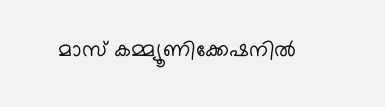മാസ് കമ്മ്യൂണിക്കേഷനില്‍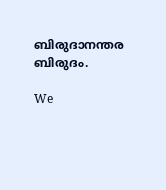ബിരുദാനന്തര ബിരുദം.

We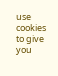use cookies to give you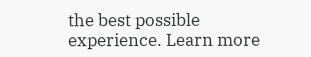the best possible experience. Learn more